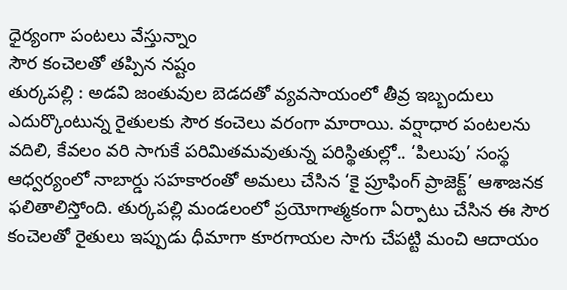ధైర్యంగా పంటలు వేస్తున్నాం
సౌర కంచెలతో తప్పిన నష్టం
తుర్కపల్లి : అడవి జంతువుల బెడదతో వ్యవసాయంలో తీవ్ర ఇబ్బందులు ఎదుర్కొంటున్న రైతులకు సౌర కంచెలు వరంగా మారాయి. వర్షాధార పంటలను వదిలి, కేవలం వరి సాగుకే పరిమితమవుతున్న పరిస్థితుల్లో.. ‘పిలుపు’ సంస్థ ఆధ్వర్యంలో నాబార్డు సహకారంతో అమలు చేసిన ‘కై ప్రూఫింగ్ ప్రాజెక్ట్’ ఆశాజనక ఫలితాలిస్తోంది. తుర్కపల్లి మండలంలో ప్రయోగాత్మకంగా ఏర్పాటు చేసిన ఈ సౌర కంచెలతో రైతులు ఇప్పుడు ధీమాగా కూరగాయల సాగు చేపట్టి మంచి ఆదాయం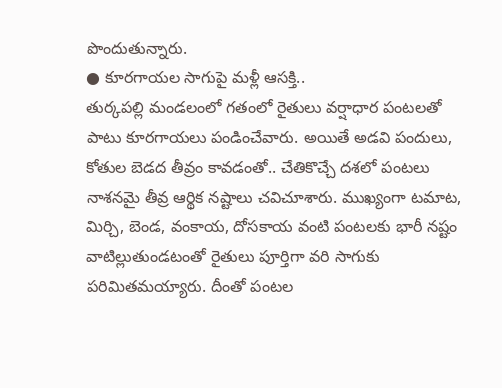పొందుతున్నారు.
● కూరగాయల సాగుపై మళ్లీ ఆసక్తి..
తుర్కపల్లి మండలంలో గతంలో రైతులు వర్షాధార పంటలతో పాటు కూరగాయలు పండించేవారు. అయితే అడవి పందులు, కోతుల బెడద తీవ్రం కావడంతో.. చేతికొచ్చే దశలో పంటలు నాశనమై తీవ్ర ఆర్థిక నష్టాలు చవిచూశారు. ముఖ్యంగా టమాట, మిర్చి, బెండ, వంకాయ, దోసకాయ వంటి పంటలకు భారీ నష్టం వాటిల్లుతుండటంతో రైతులు పూర్తిగా వరి సాగుకు పరిమితమయ్యారు. దీంతో పంటల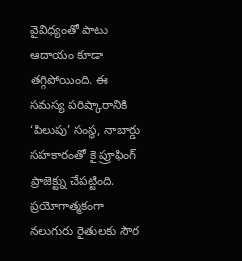వైవిధ్యంతో పాటు ఆదాయం కూడా తగ్గిపోయింది. ఈ సమస్య పరిష్కారానికి ‘పిలుపు’ సంస్థ, నాబార్డు సహకారంతో కై ప్రూఫింగ్ ప్రాజెక్ట్ను చేపట్టింది. ప్రయోగాత్మకంగా నలుగురు రైతులకు సౌర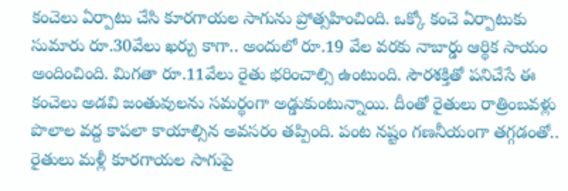కంచెలు ఏర్పాటు చేసి కూరగాయల సాగును ప్రోత్సహించింది. ఒక్కో కంచె ఏర్పాటుకు సుమారు రూ.30వేలు ఖర్చు కాగా.. అందులో రూ.19 వేల వరకు నాబార్డు ఆర్థిక సాయం అందించింది. మిగతా రూ.11వేలు రైతు భరించాల్సి ఉంటుంది. సౌరశక్తితో పనిచేసే ఈ కంచెలు అడవి జంతువులను సమర్థంగా అడ్డుకుంటున్నాయి. దీంతో రైతులు రాత్రింబవళ్లు పొలాల వద్ద కాపలా కాయాల్సిన అవసరం తప్పింది. పంట నష్టం గణనీయంగా తగ్గడంతో.. రైతులు మళ్లీ కూరగాయల సాగుపై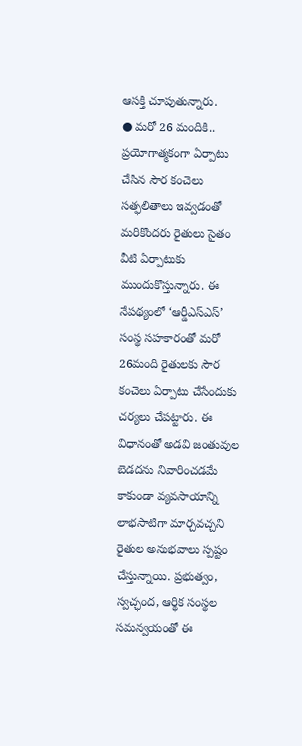ఆసక్తి చూపుతున్నారు.
● మరో 26 మందికి..
ప్రయోగాత్మకంగా ఏర్పాటు చేసిన సౌర కంచెలు సత్ఫలితాలు ఇవ్వడంతో మరికొందరు రైతులు సైతం వీటి ఏర్పాటుకు ముందుకొస్తున్నారు. ఈ నేపథ్యంలో ‘ఆర్డీఎస్ఎస్’ సంస్థ సహకారంతో మరో 26మంది రైతులకు సౌర కంచెలు ఏర్పాటు చేసేందుకు చర్యలు చేపట్టారు. ఈ విధానంతో అడవి జంతువుల బెడదను నివారించడమే కాకుండా వ్యవసాయాన్ని లాభసాటిగా మార్చవచ్చని రైతుల అనుభవాలు స్పష్టం చేస్తున్నాయి. ప్రభుత్వం, స్వచ్ఛంద, ఆర్థిక సంస్థల సమన్వయంతో ఈ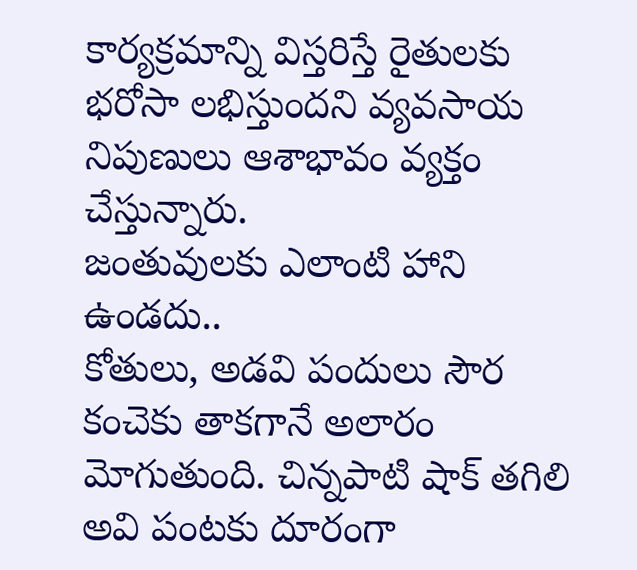కార్యక్రమాన్ని విస్తరిస్తే రైతులకు భరోసా లభిస్తుందని వ్యవసాయ నిపుణులు ఆశాభావం వ్యక్తం చేస్తున్నారు.
జంతువులకు ఎలాంటి హాని ఉండదు..
కోతులు, అడవి పందులు సౌర కంచెకు తాకగానే అలారం మోగుతుంది. చిన్నపాటి షాక్ తగిలి అవి పంటకు దూరంగా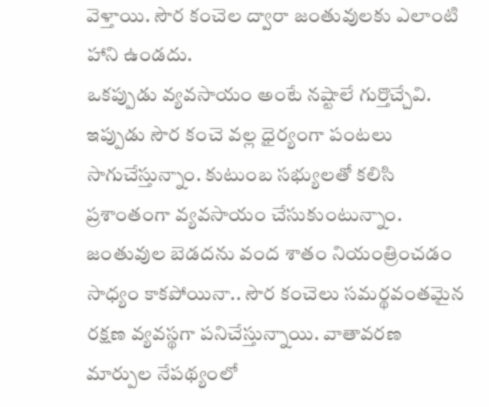వెళ్తాయి. సౌర కంచెల ద్వారా జంతువులకు ఎలాంటి హాని ఉండదు.
ఒకప్పుడు వ్యవసాయం అంటే నష్టాలే గుర్తొచ్చేవి. ఇప్పుడు సౌర కంచె వల్ల ధైర్యంగా పంటలు సాగుచేస్తున్నాం. కుటుంబ సభ్యులతో కలిసి ప్రశాంతంగా వ్యవసాయం చేసుకుంటున్నాం. జంతువుల బెడదను వంద శాతం నియంత్రించడం సాధ్యం కాకపోయినా.. సౌర కంచెలు సమర్థవంతమైన రక్షణ వ్యవస్థగా పనిచేస్తున్నాయి. వాతావరణ మార్పుల నేపథ్యంలో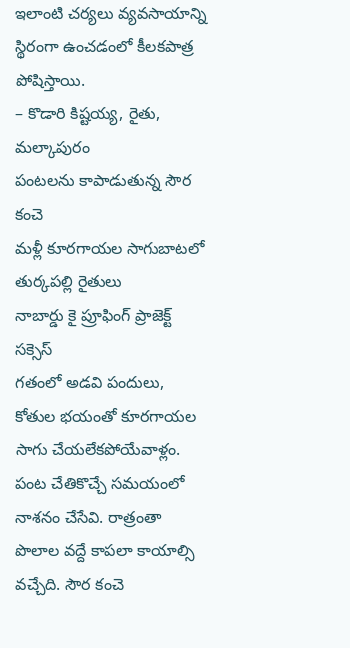ఇలాంటి చర్యలు వ్యవసాయాన్ని స్థిరంగా ఉంచడంలో కీలకపాత్ర పోషిస్తాయి.
– కొడారి కిష్టయ్య, రైతు, మల్కాపురం
పంటలను కాపాడుతున్న సౌర కంచె
మళ్లీ కూరగాయల సాగుబాటలో
తుర్కపల్లి రైతులు
నాబార్డు కై ప్రూఫింగ్ ప్రాజెక్ట్ సక్సెస్
గతంలో అడవి పందులు, కోతుల భయంతో కూరగాయల సాగు చేయలేకపోయేవాళ్లం. పంట చేతికొచ్చే సమయంలో నాశనం చేసేవి. రాత్రంతా పొలాల వద్దే కాపలా కాయాల్సి వచ్చేది. సౌర కంచె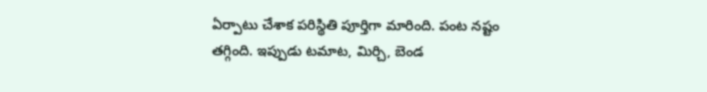ఏర్పాటు చేశాక పరిస్థితి పూర్తిగా మారింది. పంట నష్టం తగ్గింది. ఇప్పుడు టమాట, మిర్చి, బెండ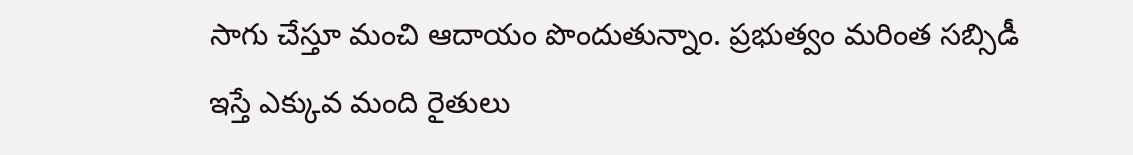సాగు చేస్తూ మంచి ఆదాయం పొందుతున్నాం. ప్రభుత్వం మరింత సబ్సిడీ ఇస్తే ఎక్కువ మంది రైతులు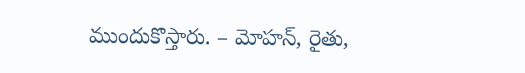ముందుకొస్తారు. – మోహన్, రైతు,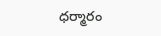ధర్మారం